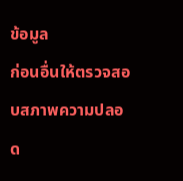ข้อมูล
ก่อนอื่นให้ตรวจสอบสภาพความปลอด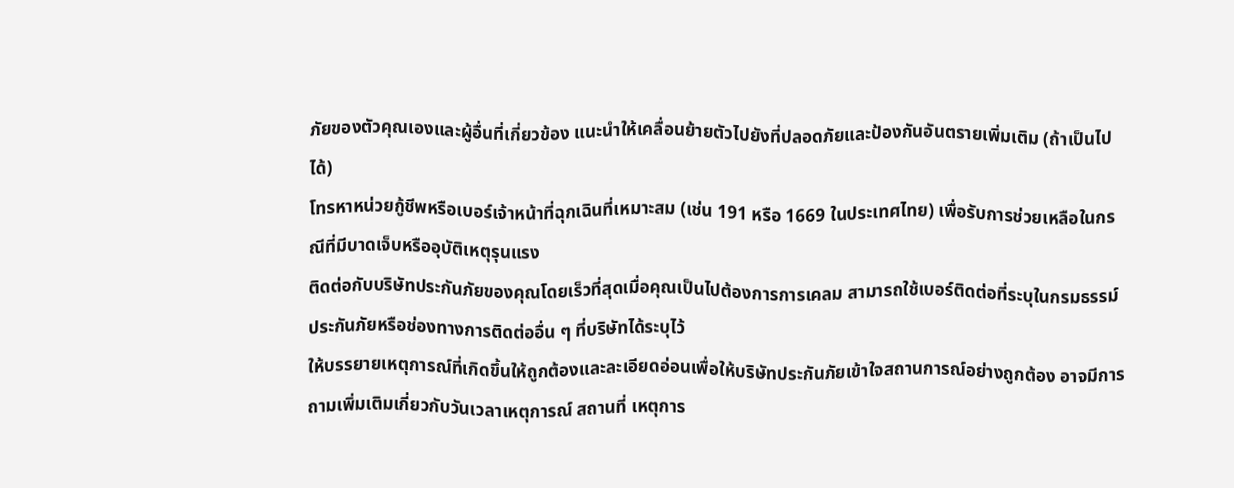ภัยของตัวคุณเองและผู้อื่นที่เกี่ยวข้อง แนะนำให้เคลื่อนย้ายตัวไปยังที่ปลอดภัยและป้องกันอันตรายเพิ่มเติม (ถ้าเป็นไปได้)
โทรหาหน่วยกู้ชีพหรือเบอร์เจ้าหน้าที่ฉุกเฉินที่เหมาะสม (เช่น 191 หรือ 1669 ในประเทศไทย) เพื่อรับการช่วยเหลือในกรณีที่มีบาดเจ็บหรืออุบัติเหตุรุนแรง
ติดต่อกับบริษัทประกันภัยของคุณโดยเร็วที่สุดเมื่อคุณเป็นไปต้องการการเคลม สามารถใช้เบอร์ติดต่อที่ระบุในกรมธรรม์ประกันภัยหรือช่องทางการติดต่ออื่น ๆ ที่บริษัทได้ระบุไว้
ให้บรรยายเหตุการณ์ที่เกิดขึ้นให้ถูกต้องและละเอียดอ่อนเพื่อให้บริษัทประกันภัยเข้าใจสถานการณ์อย่างถูกต้อง อาจมีการถามเพิ่มเติมเกี่ยวกับวันเวลาเหตุการณ์ สถานที่ เหตุการ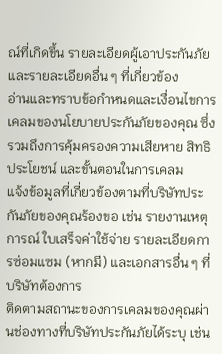ณ์ที่เกิดขึ้น รายละเอียดผู้เอาประกันภัย และรายละเอียดอื่น ๆ ที่เกี่ยวข้อง
อ่านและทราบข้อกำหนดและเงื่อนไขการเคลมของนโยบายประกันภัยของคุณ ซึ่งรวมถึงการคุ้มครองความเสียหาย สิทธิประโยชน์ และขั้นตอนในการเคลม
แจ้งข้อมูลที่เกี่ยวข้องตามที่บริษัทประกันภัยของคุณร้องขอ เช่น รายงานเหตุการณ์ ใบเสร็จค่าใช้จ่าย รายละเอียดการซ่อมแซม (หากมี) และเอกสารอื่น ๆ ที่บริษัทต้องการ
ติดตามสถานะของการเคลมของคุณผ่านช่องทางที่บริษัทประกันภัยได้ระบุ เช่น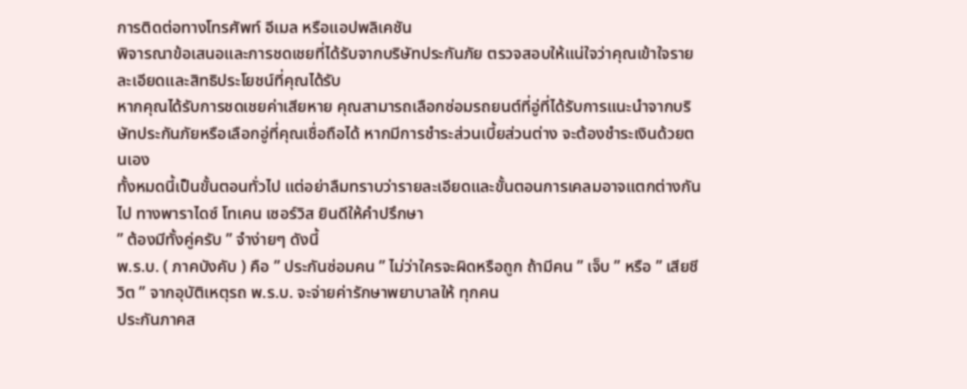การติดต่อทางโทรศัพท์ อีเมล หรือแอปพลิเคชัน
พิจารณาข้อเสนอและการชดเชยที่ได้รับจากบริษัทประกันภัย ตรวจสอบให้แน่ใจว่าคุณเข้าใจรายละเอียดและสิทธิประโยชน์ที่คุณได้รับ
หากคุณได้รับการชดเชยค่าเสียหาย คุณสามารถเลือกซ่อมรถยนต์ที่อู่ที่ได้รับการแนะนำจากบริษัทประกันภัยหรือเลือกอู่ที่คุณเชื่อถือได้ หากมีการชำระส่วนเบี้ยส่วนต่าง จะต้องชำระเงินด้วยตนเอง
ทั้งหมดนี้เป็นขั้นตอนทั่วไป แต่อย่าลืมทราบว่ารายละเอียดและขั้นตอนการเคลมอาจแตกต่างกันไป ทางพาราไดซ์ โทเคน เซอร์วิส ยินดีให้คำปรึกษา
” ต้องมีทั้งคู่ครับ ” จำง่ายๆ ดังนี้
พ.ร.บ. ( ภาคบังคับ ) คือ ” ประกันซ่อมคน ” ไม่ว่าใครจะผิดหรือถูก ถ้ามีคน ” เจ็บ ” หรือ ” เสียชีวิต ” จากอุบัติเหตุรถ พ.ร.บ. จะจ่ายค่ารักษาพยาบาลให้ ทุกคน
ประกันภาคส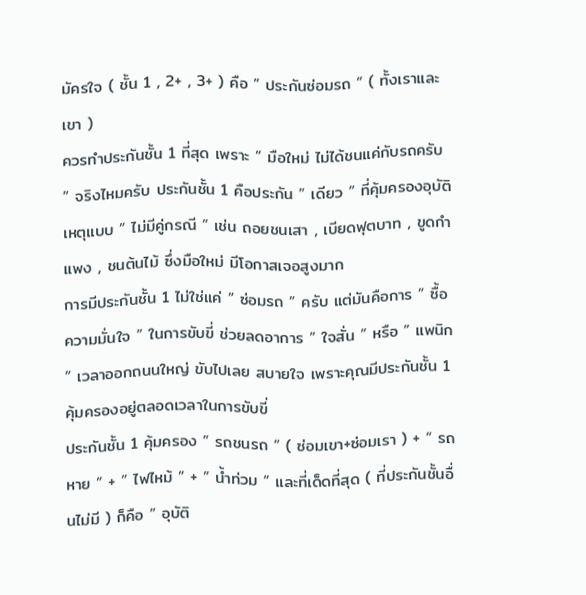มัครใจ ( ชั้น 1 , 2+ , 3+ ) คือ ” ประกันซ่อมรถ ” ( ทั้งเราและเขา )
ควรทำประกันชั้น 1 ที่สุด เพราะ ” มือใหม่ ไม่ได้ชนแค่กับรถครับ ” จริงไหมครับ ประกันชั้น 1 คือประกัน ” เดียว ” ที่คุ้มครองอุบัติเหตุแบบ ” ไม่มีคู่กรณี ” เช่น ถอยชนเสา , เบียดฟุตบาท , ขูดกำแพง , ชนต้นไม้ ซึ่งมือใหม่ มีโอกาสเจอสูงมาก
การมีประกันชั้น 1 ไม่ใช่แค่ ” ซ่อมรถ ” ครับ แต่มันคือการ ” ซื้อความมั่นใจ ” ในการขับขี่ ช่วยลดอาการ ” ใจสั่น ” หรือ ” แพนิก ” เวลาออกถนนใหญ่ ขับไปเลย สบายใจ เพราะคุณมีประกันชั้น 1 คุ้มครองอยู่ตลอดเวลาในการขับขี่
ประกันชั้น 1 คุ้มครอง ” รถชนรถ ” ( ซ่อมเขา+ซ่อมเรา ) + “ รถหาย ” + ” ไฟไหม้ ” + ” น้ำท่วม “ และที่เด็ดที่สุด ( ที่ประกันชั้นอื่นไม่มี ) ก็คือ ” อุบัติ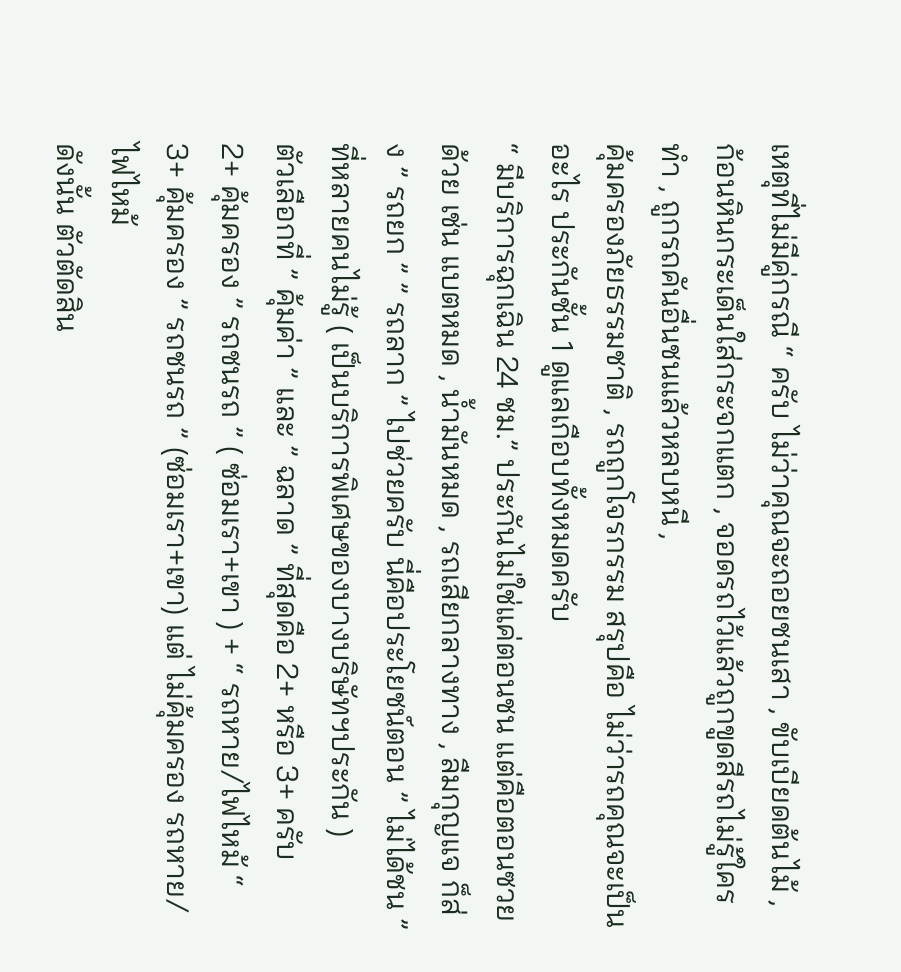เหตุที่ไม่มีคู่กรณี “ ครับ ไม่ว่าคุณจะถอยชนเสา , ขับเบียดต้นไม้ , ก้อนหินกระเด็นใส่กระจกแตก , จอดรถไว้แล้วถูกขูดสีรถไม่รู้ใครทำ , ถูกรถคันอื่นชนแล้วหลบหนี ,
คุ้มครองภัยธรรมชาติ , รถถูกโจรกรรม สรุปคือ ไม่ว่ารถคุณจะเป็นอะไร ประกันชั้น 1 ดูแลเกือบทั้งหมดครับ
“ มีบริการฉุกเฉิน 24 ชม.” ประกันไม่ใช่แค่ตอนชน แต่คือตอนซวยด้วย เช่น แบตหมด , น้ำมันหมด , รถเสียกลางทาง , ลืมกุญแจ ก็ส่ง ” รถยก ” ” รถลาก ” ไปช่วยครับ นี่คือประโยชน์ตอน ” ไม่ได้ชน ” ที่หลายคนไม่รู้ ( เป็นบริการพิเศษของบางบริษัทฯประกัน )
ตัวเลือกที่ ” คุ้มค่า ” และ ” ฉลาด ” ที่สุดคือ 2+ หรือ 3+ ครับ
2+ คุ้มครอง ” รถชนรถ ” ( ซ่อมเรา+เขา ) + “ รถหาย/ไฟไหม้ “
3+ คุ้มครอง ” รถชนรถ ” (ซ่อมเรา+เขา) แต่ ไม่คุ้มครอง รถหาย/ไฟไหม้
ดังนั้น ตัวตัดสิน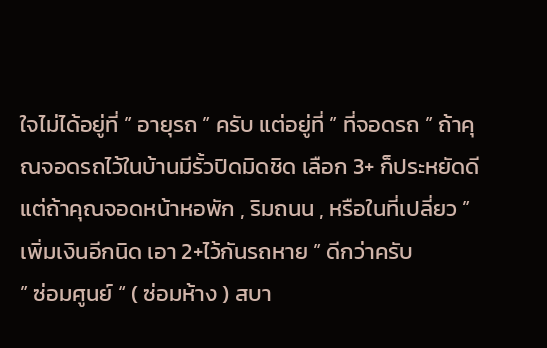ใจไม่ได้อยู่ที่ ” อายุรถ ” ครับ แต่อยู่ที่ ” ที่จอดรถ ” ถ้าคุณจอดรถไว้ในบ้านมีรั้วปิดมิดชิด เลือก 3+ ก็ประหยัดดี แต่ถ้าคุณจอดหน้าหอพัก , ริมถนน , หรือในที่เปลี่ยว ” เพิ่มเงินอีกนิด เอา 2+ไว้กันรถหาย ” ดีกว่าครับ
” ซ่อมศูนย์ “ ( ซ่อมห้าง ) สบา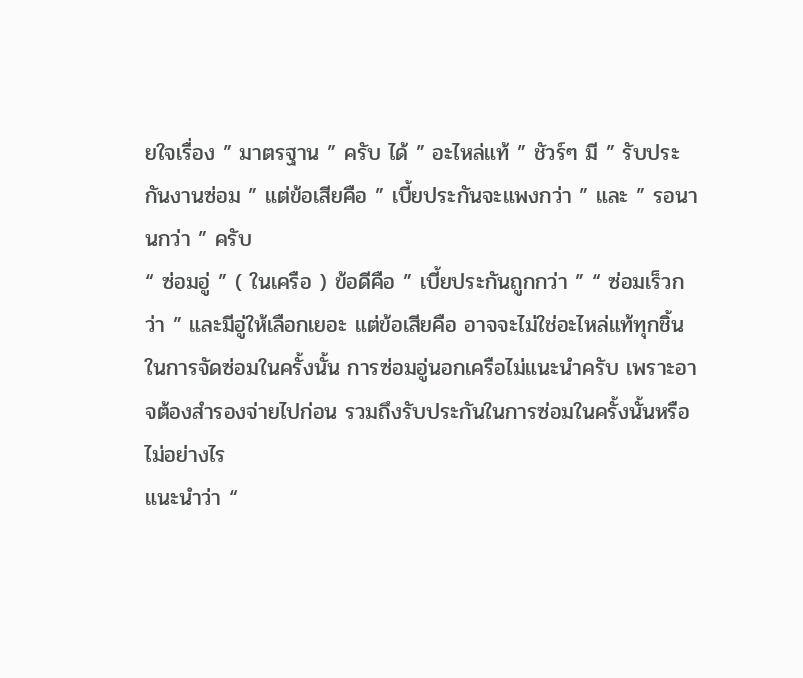ยใจเรื่อง ” มาตรฐาน ” ครับ ได้ ” อะไหล่แท้ ” ชัวร์ๆ มี ” รับประกันงานซ่อม ” แต่ข้อเสียคือ ” เบี้ยประกันจะแพงกว่า ” และ ” รอนานกว่า ” ครับ
“ ซ่อมอู่ ” ( ในเครือ ) ข้อดีคือ ” เบี้ยประกันถูกกว่า ” “ ซ่อมเร็วกว่า ” และมีอู่ให้เลือกเยอะ แต่ข้อเสียคือ อาจจะไม่ใช่อะไหล่แท้ทุกชิ้นในการจัดซ่อมในครั้งนั้น การซ่อมอู่นอกเครือไม่แนะนำครับ เพราะอาจต้องสำรองจ่ายไปก่อน รวมถึงรับประกันในการซ่อมในครั้งนั้นหรือไม่อย่างไร
แนะนำว่า “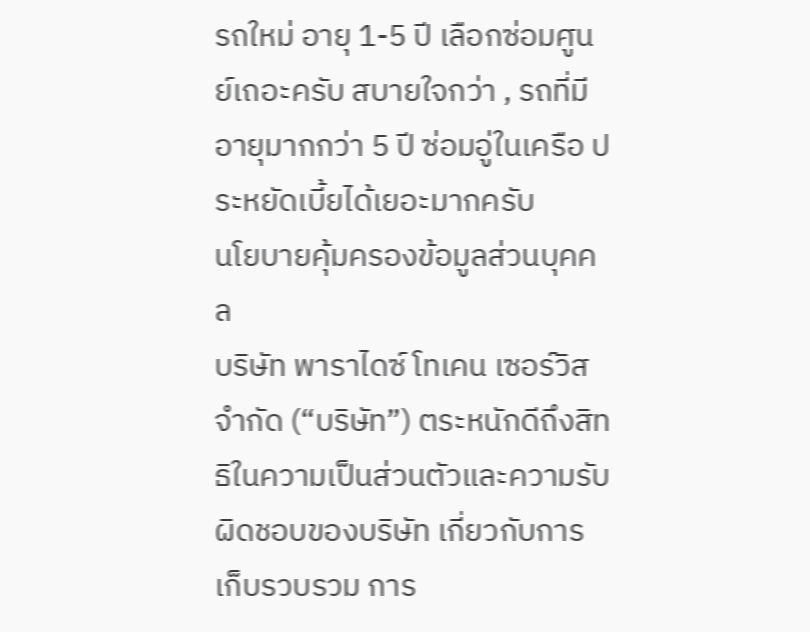รถใหม่ อายุ 1-5 ปี เลือกซ่อมศูนย์เถอะครับ สบายใจกว่า , รถที่มีอายุมากกว่า 5 ปี ซ่อมอู่ในเครือ ประหยัดเบี้ยได้เยอะมากครับ
นโยบายคุ้มครองข้อมูลส่วนบุคคล
บริษัท พาราไดซ์ โทเคน เซอร์วิส จำกัด (“บริษัท”) ตระหนักดีถึงสิทธิในความเป็นส่วนตัวและความรับผิดชอบของบริษัท เกี่ยวกับการเก็บรวบรวม การ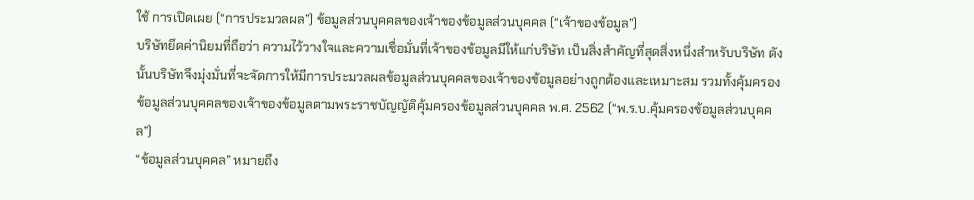ใช้ การเปิดเผย (“การประมวลผล”) ข้อมูลส่วนบุคคลของเจ้าของข้อมูลส่วนบุคคล (“เจ้าของข้อมูล”)
บริษัทยึดค่านิยมที่ถือว่า ความไว้วางใจและความเชื่อมั่นที่เจ้าของข้อมูลมีให้แก่บริษัท เป็นสิ่งสำคัญที่สุดสิ่งหนึ่งสำหรับบริษัท ดังนั้นบริษัทจึงมุ่งมั่นที่จะจัดการให้มีการประมวลผลข้อมูลส่วนบุคคลของเจ้าของข้อมูลอย่างถูกต้องและเหมาะสม รวมทั้งคุ้มครองข้อมูลส่วนบุคคลของเจ้าของข้อมูลตามพระราชบัญญัติคุ้มครองข้อมูลส่วนบุคคล พ.ศ. 2562 (“พ.ร.บ.คุ้มครองข้อมูลส่วนบุคคล”)
“ข้อมูลส่วนบุคคล” หมายถึง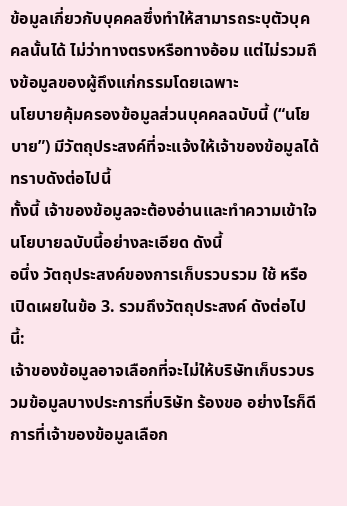ข้อมูลเกี่ยวกับบุคคลซึ่งทำให้สามารถระบุตัวบุคคลนั้นได้ ไม่ว่าทางตรงหรือทางอ้อม แต่ไม่รวมถึงข้อมูลของผู้ถึงแก่กรรมโดยเฉพาะ
นโยบายคุ้มครองข้อมูลส่วนบุคคลฉบับนี้ (“นโยบาย”) มีวัตถุประสงค์ที่จะแจ้งให้เจ้าของข้อมูลได้ทราบดังต่อไปนี้
ทั้งนี้ เจ้าของข้อมูลจะต้องอ่านและทำความเข้าใจนโยบายฉบับนี้อย่างละเอียด ดังนี้
อนึ่ง วัตถุประสงค์ของการเก็บรวบรวม ใช้ หรือเปิดเผยในข้อ 3. รวมถึงวัตถุประสงค์ ดังต่อไปนี้:
เจ้าของข้อมูลอาจเลือกที่จะไม่ให้บริษัทเก็บรวบรวมข้อมูลบางประการที่บริษัท ร้องขอ อย่างไรก็ดี การที่เจ้าของข้อมูลเลือก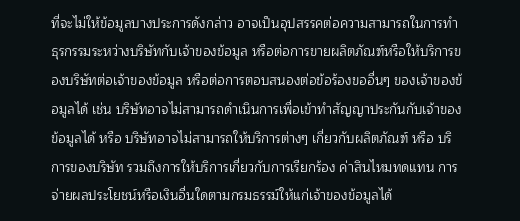ที่จะไม่ให้ข้อมูลบางประการดังกล่าว อาจเป็นอุปสรรคต่อความสามารถในการทำธุรกรรมระหว่างบริษัทกับเจ้าของข้อมูล หรือต่อการขายผลิตภัณฑ์หรือให้บริการของบริษัทต่อเจ้าของข้อมูล หรือต่อการตอบสนองต่อข้อร้องขออื่นๆ ของเจ้าของข้อมูลได้ เช่น บริษัทอาจไม่สามารถดำเนินการเพื่อเข้าทำสัญญาประกันกับเจ้าของข้อมูลได้ หรือ บริษัทอาจไม่สามารถให้บริการต่างๆ เกี่ยวกับผลิตภัณฑ์ หรือ บริการของบริษัท รวมถึงการให้บริการเกี่ยวกับการเรียกร้อง ค่าสินไหมทดแทน การจ่ายผลประโยชน์หรือเงินอื่นใดตามกรมธรรม์ให้แก่เจ้าของข้อมูลได้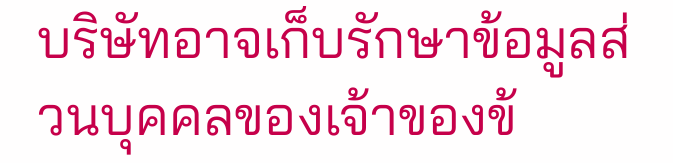บริษัทอาจเก็บรักษาข้อมูลส่วนบุคคลของเจ้าของข้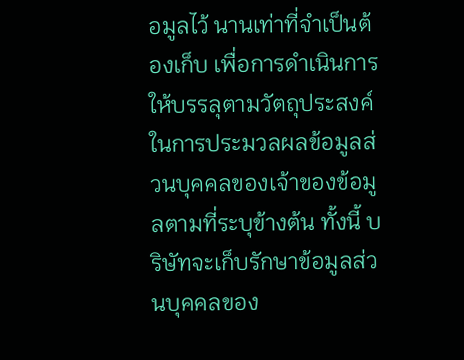อมูลไว้ นานเท่าที่จำเป็นต้องเก็บ เพื่อการดำเนินการให้บรรลุตามวัตถุประสงค์ในการประมวลผลข้อมูลส่วนบุคคลของเจ้าของข้อมูลตามที่ระบุข้างต้น ทั้งนี้ บริษัทจะเก็บรักษาข้อมูลส่วนบุคคลของ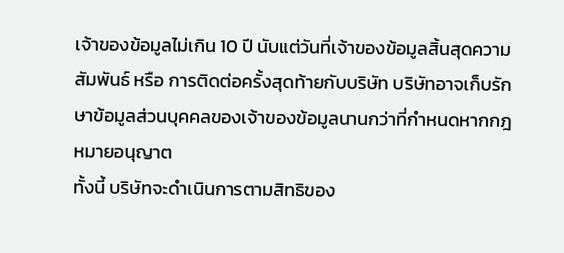เจ้าของข้อมูลไม่เกิน 10 ปี นับแต่วันที่เจ้าของข้อมูลสิ้นสุดความสัมพันธ์ หรือ การติดต่อครั้งสุดท้ายกับบริษัท บริษัทอาจเก็บรักษาข้อมูลส่วนบุคคลของเจ้าของข้อมูลนานกว่าที่กำหนดหากกฎหมายอนุญาต
ทั้งนี้ บริษัทจะดำเนินการตามสิทธิของ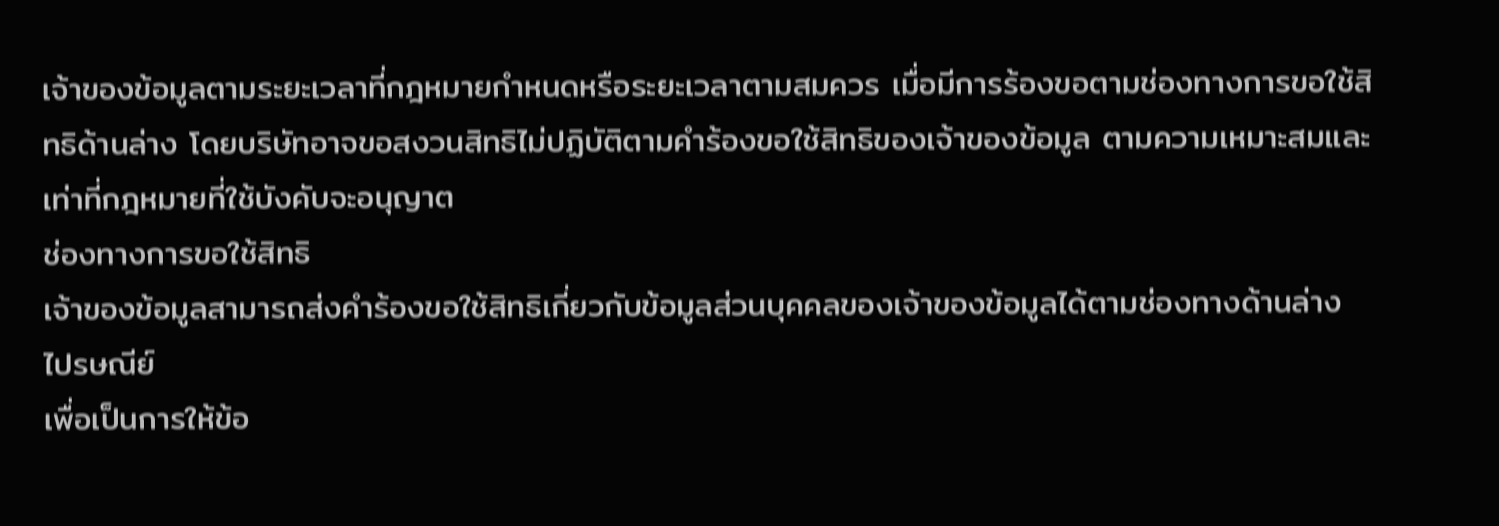เจ้าของข้อมูลตามระยะเวลาที่กฎหมายกำหนดหรือระยะเวลาตามสมควร เมื่อมีการร้องขอตามช่องทางการขอใช้สิทธิด้านล่าง โดยบริษัทอาจขอสงวนสิทธิไม่ปฏิบัติตามคำร้องขอใช้สิทธิของเจ้าของข้อมูล ตามความเหมาะสมและเท่าที่กฎหมายที่ใช้บังคับจะอนุญาต
ช่องทางการขอใช้สิทธิ
เจ้าของข้อมูลสามารถส่งคำร้องขอใช้สิทธิเกี่ยวกับข้อมูลส่วนบุคคลของเจ้าของข้อมูลได้ตามช่องทางด้านล่าง
ไปรษณีย์
เพื่อเป็นการให้ข้อ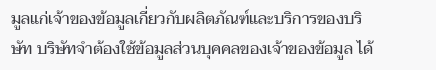มูลแก่เจ้าของข้อมูลเกี่ยวกับผลิตภัณฑ์และบริการของบริษัท บริษัทจำต้องใช้ข้อมูลส่วนบุคคลของเจ้าของข้อมูล ได้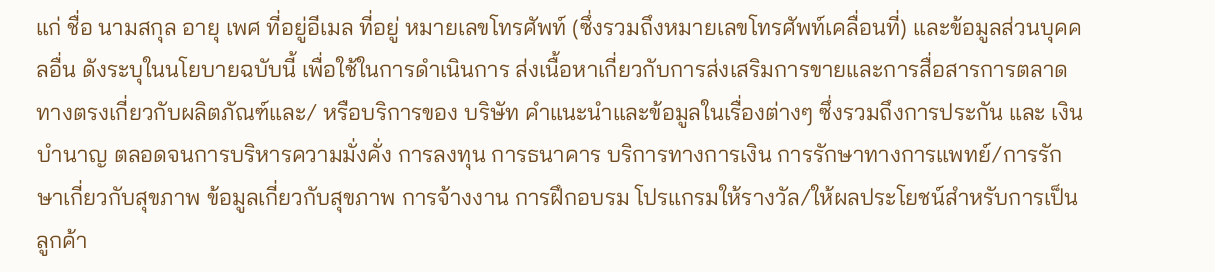แก่ ชื่อ นามสกุล อายุ เพศ ที่อยู่อีเมล ที่อยู่ หมายเลขโทรศัพท์ (ซึ่งรวมถึงหมายเลขโทรศัพท์เคลื่อนที่) และข้อมูลส่วนบุคคลอื่น ดังระบุในนโยบายฉบับนี้ เพื่อใช้ในการดำเนินการ ส่งเนื้อหาเกี่ยวกับการส่งเสริมการขายและการสื่อสารการตลาดทางตรงเกี่ยวกับผลิตภัณฑ์และ/ หรือบริการของ บริษัท คำแนะนำและข้อมูลในเรื่องต่างๆ ซึ่งรวมถึงการประกัน และ เงินบำนาญ ตลอดจนการบริหารความมั่งคั่ง การลงทุน การธนาคาร บริการทางการเงิน การรักษาทางการแพทย์/การรักษาเกี่ยวกับสุขภาพ ข้อมูลเกี่ยวกับสุขภาพ การจ้างงาน การฝึกอบรม โปรแกรมให้รางวัล/ให้ผลประโยชน์สำหรับการเป็นลูกค้า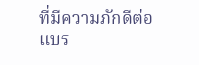ที่มีความภักดีต่อแบร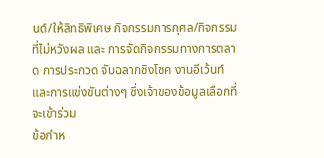นด์/ให้สิทธิพิเศษ กิจกรรมการกุศล/กิจกรรมที่ไม่หวังผล และ การจัดกิจกรรมทางการตลาด การประกวด จับฉลากชิงโชค งานอีเว้นท์ และการแข่งขันต่างๆ ซึ่งเจ้าของข้อมูลเลือกที่จะเข้าร่วม
ข้อกำห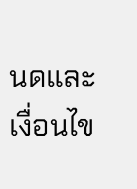นดและเงื่อนไข